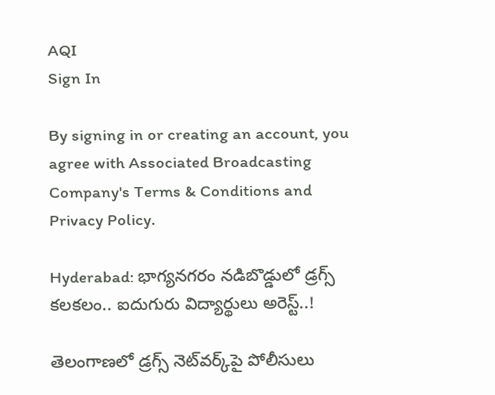AQI
Sign In

By signing in or creating an account, you agree with Associated Broadcasting Company's Terms & Conditions and Privacy Policy.

Hyderabad: భాగ్యనగరం నడిబొడ్డులో డ్రగ్స్ కలకలం.. ఐదుగురు విద్యార్థులు అరెస్ట్..!

తెలంగాణలో డ్రగ్స్ నెట్‌వర్క్‌పై పోలీసులు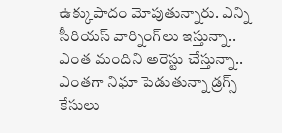ఉక్కుపాదం మోపుతున్నారు. ఎన్ని సీరియస్‌ వార్నింగ్‌లు ఇస్తున్నా.. ఎంత మందిని అరెస్టు చేస్తున్నా.. ఎంతగా నిఘా పెడుతున్నా డ్రగ్స్‌ కేసులు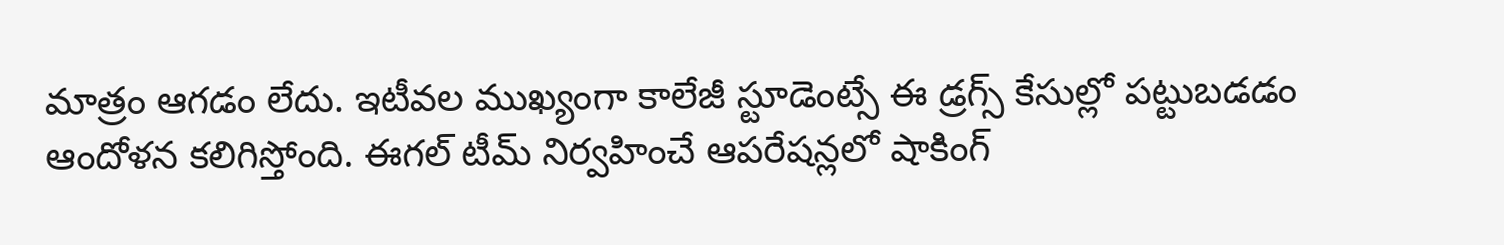మాత్రం ఆగడం లేదు. ఇటీవల ముఖ్యంగా కాలేజీ స్టూడెంట్సే ఈ డ్రగ్స్ కేసుల్లో పట్టుబడడం ఆందోళన కలిగిస్తోంది. ఈగల్ టీమ్ నిర్వహించే ఆపరేషన్లలో షాకింగ్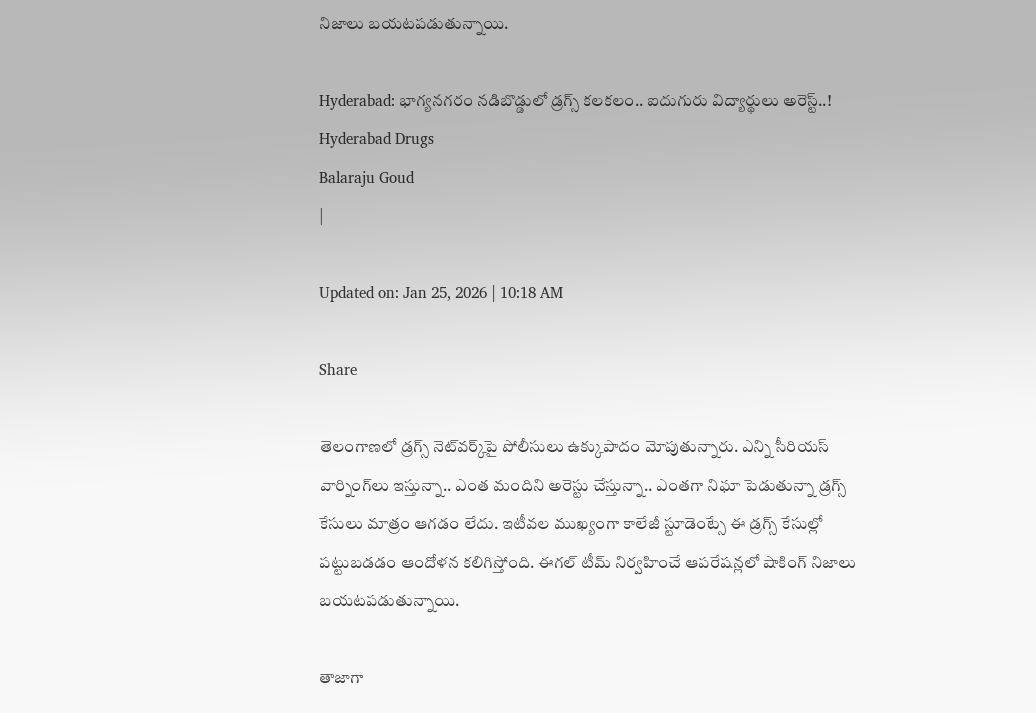నిజాలు బయటపడుతున్నాయి.

Hyderabad: భాగ్యనగరం నడిబొడ్డులో డ్రగ్స్ కలకలం.. ఐదుగురు విద్యార్థులు అరెస్ట్..!
Hyderabad Drugs
Balaraju Goud
|

Updated on: Jan 25, 2026 | 10:18 AM

Share

తెలంగాణలో డ్రగ్స్ నెట్‌వర్క్‌పై పోలీసులు ఉక్కుపాదం మోపుతున్నారు. ఎన్ని సీరియస్‌ వార్నింగ్‌లు ఇస్తున్నా.. ఎంత మందిని అరెస్టు చేస్తున్నా.. ఎంతగా నిఘా పెడుతున్నా డ్రగ్స్‌ కేసులు మాత్రం ఆగడం లేదు. ఇటీవల ముఖ్యంగా కాలేజీ స్టూడెంట్సే ఈ డ్రగ్స్ కేసుల్లో పట్టుబడడం ఆందోళన కలిగిస్తోంది. ఈగల్ టీమ్ నిర్వహించే ఆపరేషన్లలో షాకింగ్ నిజాలు బయటపడుతున్నాయి.

తాజాగా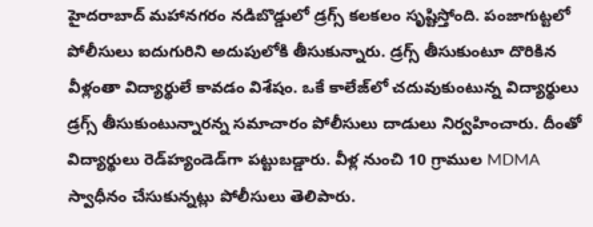హైదరాబాద్‌ మహానగరం నడిబొడ్డులో డ్రగ్స్ కలకలం సృష్టిస్తోంది. పంజాగుట్టలో పోలీసులు ఐదుగురిని అదుపులోకి తీసుకున్నారు. డ్రగ్స్ తీసుకుంటూ దొరికిన వీళ్లంతా విద్యార్థులే కావడం విశేషం. ఒకే కాలేజ్‌లో చదువుకుంటున్న విద్యార్థులు డ్రగ్స్ తీసుకుంటున్నారన్న సమాచారం పోలీసులు దాడులు నిర్వహించారు. దీంతో విద్యార్థులు రెడ్‌హ్యండెడ్‌గా పట్టుబడ్డారు. వీళ్ల నుంచి 10 గ్రాముల MDMA స్వాధీనం చేసుకున్నట్లు పోలీసులు తెలిపారు.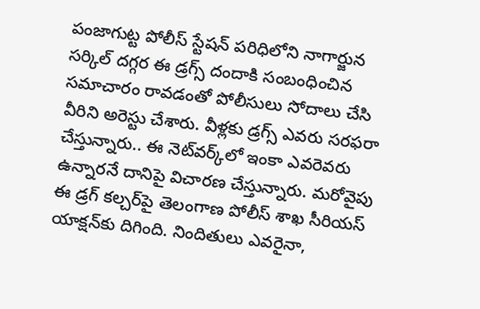పంజాగుట్ట పోలీస్ స్టేషన్ పరిధిలోని నాగార్జున సర్కిల్‌ దగ్గర ఈ డ్రగ్స్‌ దందాకి సంబంధించిన సమాచారం రావడంతో పోలీసులు సోదాలు చేసి వీరిని అరెస్టు చేశారు. వీళ్లకు డ్రగ్స్‌ ఎవరు సరఫరా చేస్తున్నారు.. ఈ నెట్‌వర్క్‌లో ఇంకా ఎవరెవరు ఉన్నారనే దానిపై విచారణ చేస్తున్నారు. మరోవైపు ఈ డ్రగ్ కల్చర్‌పై తెలంగాణ పోలీస్ శాఖ సీరియస్ యాక్షన్‌కు దిగింది. నిందితులు ఎవరైనా,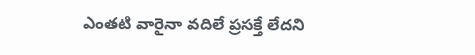ఎంతటి వారైనా వదిలే ప్రసక్తే లేదని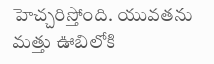హెచ్చరిస్తోంది. యువతను మత్తు ఊబిలోకి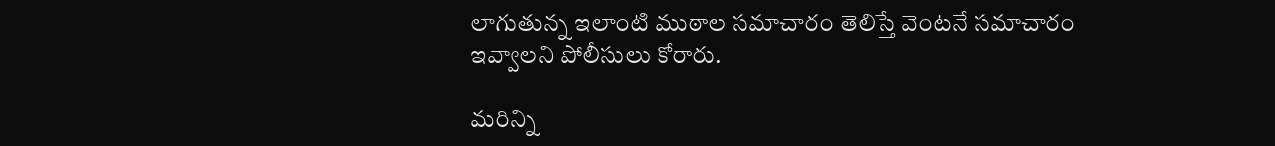లాగుతున్న ఇలాంటి ముఠాల సమాచారం తెలిస్తే వెంటనే సమాచారం ఇవ్వాలని పోలీసులు కోరారు.

మరిన్ని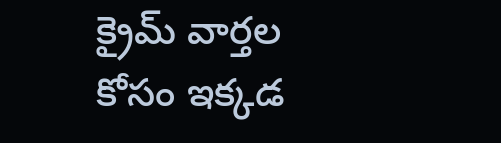క్రైమ్ వార్తల కోసం ఇక్కడ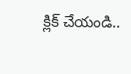క్లిక్ చేయండి..